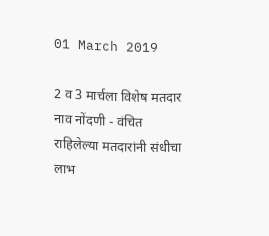01 March 2019

2 व 3 मार्चला विशेष मतदार नाव नोंदणी - वंचित राहिलेल्या मतदारांनी संधीचा लाभ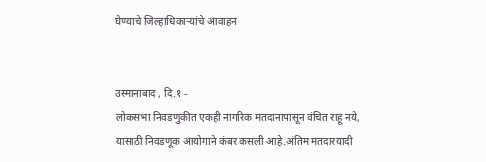घेण्याचे जिल्हाधिकाऱ्यांचे आवाहन


उस्मानाबाद , दि.१ -
लोकसभा निवडणुकीत एकही नागरिक मतदानापासून वंचित राहू नये, यासाठी निवडणूक आयोगाने कंबर कसली आहे.अंतिम मतदारयादी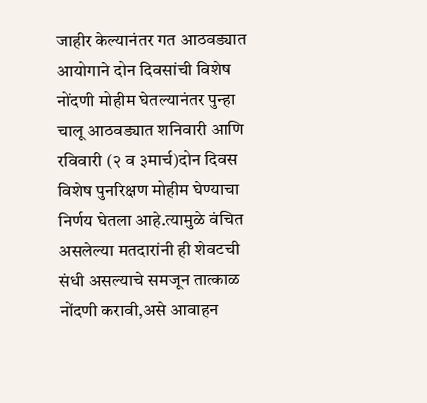जाहीर केल्यानंतर गत आठवड्यात आयोगाने दोन दिवसांची विशेष नोंदणी मोहीम घेतल्यानंतर पुन्हा चालू आठवड्यात शनिवारी आणि रविवारी (२ व ३मार्च)दोन दिवस विशेष पुनरिक्षण मोहीम घेण्याचा निर्णय घेतला आहे.त्यामुळे वंचित असलेल्या मतदारांनी ही शेवटची संधी असल्याचे समजून तात्काळ नोंदणी करावी,असे आवाहन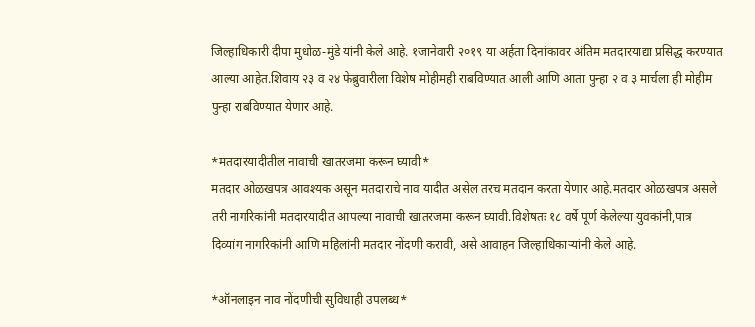जिल्हाधिकारी दीपा मुधोळ-मुंडे यांनी केले आहे. १जानेवारी २०१९ या अर्हता दिनांकावर अंतिम मतदारयाद्या प्रसिद्ध करण्यात आल्या आहेत.शिवाय २३ व २४ फेब्रुवारीला विशेष मोहीमही राबविण्यात आली आणि आता पुन्हा २ व ३ मार्चला ही मोहीम पुन्हा राबविण्यात येणार आहे.

*मतदारयादीतील नावाची खातरजमा करून घ्यावी*
मतदार ओळखपत्र आवश्यक असून मतदाराचे नाव यादीत असेल तरच मतदान करता येणार आहे.मतदार ओळखपत्र असले तरी नागरिकांनी मतदारयादीत आपल्या नावाची खातरजमा करून घ्यावी.विशेषतः १८ वर्षे पूर्ण केलेल्या युवकांनी,पात्र दिव्यांग नागरिकांनी आणि महिलांनी मतदार नोंदणी करावी, असे आवाहन जिल्हाधिकाऱ्यांनी केले आहे.

*ऑनलाइन नाव नोंदणीची सुविधाही उपलब्ध*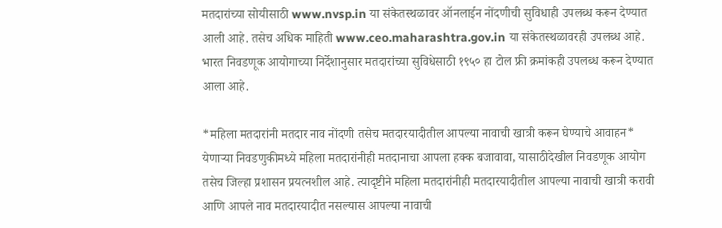मतदारांच्या सोयीसाठी www.nvsp.in या संकेतस्थळावर ऑनलाईन नोंदणीची सुविधाही उपलब्ध करून देण्यात आली आहे. तसेच अधिक माहिती www.ceo.maharashtra.gov.in या संकेतस्थळावरही उपलब्ध आहे. भारत निवडणूक आयोगाच्या निर्देशानुसार मतदारांच्या सुविधेसाठी १९५० हा टोल फ्री क्रमांकही उपलब्ध करून देण्यात आला आहे.

*महिला मतदारांनी मतदार नाव नोंदणी तसेच मतदारयादीतील आपल्या नावाची खात्री करून घेण्याचे आवाहन*
येणाऱ्या निवडणुकीमध्ये महिला मतदारांनीही मतदानाचा आपला हक्क बजावावा, यासाठीदेखील निवडणूक आयोग तसेच जिल्हा प्रशासन प्रयत्नशील आहे. त्यादृष्टीने महिला मतदारांनीही मतदारयादीतील आपल्या नावाची खात्री करावी आणि आपले नाव मतदारयादीत नसल्यास आपल्या नावाची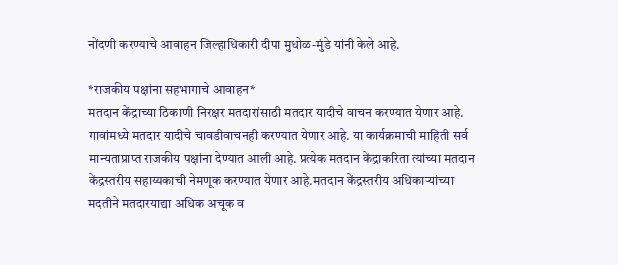नोंदणी करण्याचे आवाहन जिल्हाधिकारी दीपा मुधोळ-मुंडे यांनी केले आहे.

*राजकीय पक्षांना सहभागाचे आवाहन*
मतदान केंद्राच्या ठिकाणी निरक्षर मतदारांसाठी मतदार यादीचे वाचन करण्यात येणार आहे. गावांमध्ये मतदार यादीचे चावडीवाचनही करण्यात येणार आहे. या कार्यक्रमाची माहिती सर्व मान्यताप्राप्त राजकीय पक्षांना देण्यात आली आहे. प्रत्येक मतदान केंद्राकरिता त्यांच्या मतदान केंद्रस्तरीय सहाय्यकाची नेमणूक करण्यात येणार आहे.मतदान केंद्रस्तरीय अधिकाऱ्यांच्या मदतीने मतदारयाद्या अधिक अचूक व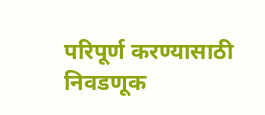परिपूर्ण करण्यासाठी निवडणूक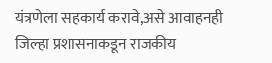यंत्रणेला सहकार्य करावे,असे आवाहनही जिल्हा प्रशासनाकडून राजकीय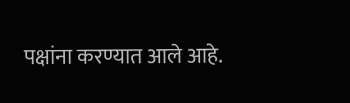पक्षांना करण्यात आले आहे.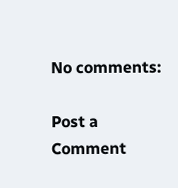No comments:

Post a Comment